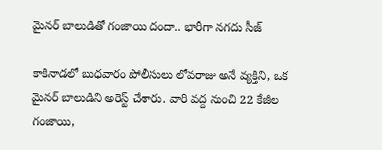మైనర్ బాలుడితో గంజాయి దందా.. భారీగా నగదు సీజ్

కాకినాడలో బుధవారం పోలీసులు లోవరాజు అనే వ్యక్తిని, ఒక మైనర్ బాలుడిని అరెస్ట్ చేశారు. వారి వద్ద నుంచి 22 కేజీల గంజాయి,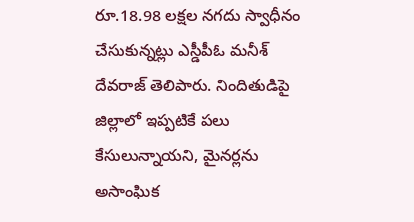రూ.18.98 లక్షల నగదు స్వాధీనం చేసుకున్నట్లు ఎస్డీపీఓ మనీశ్ దేవరాజ్ తెలిపారు. నిందితుడిపై జిల్లాలో ఇప్పటికే పలు కేసులున్నాయని, మైనర్లను అసాంఘిక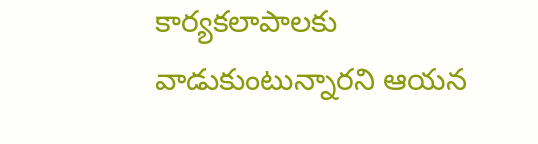కార్యకలాపాలకు వాడుకుంటున్నారని ఆయన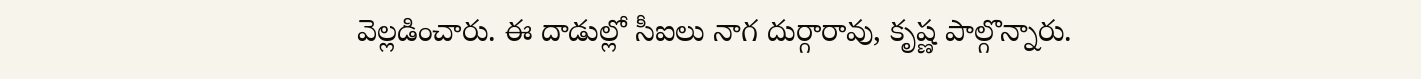వెల్లడించారు. ఈ దాడుల్లో సీఐలు నాగ దుర్గారావు, కృష్ణ పాల్గొన్నారు.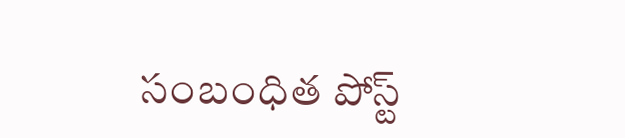సంబంధిత పోస్ట్